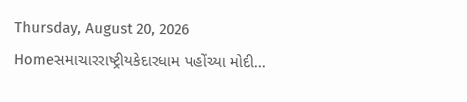Thursday, August 20, 2026
Homeસમાચારરાષ્ટ્રીયકેદારધામ પહોંચ્યા મોદી...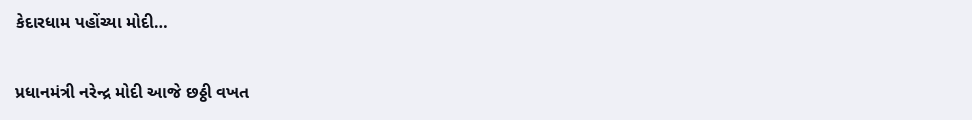કેદારધામ પહોંચ્યા મોદી…

પ્રધાનમંત્રી નરેન્દ્ર મોદી આજે છઠ્ઠી વખત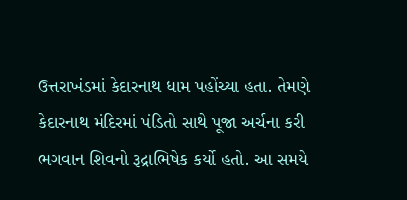ઉત્તરાખંડમાં કેદારનાથ ધામ પહોંચ્યા હતા. તેમણે કેદારનાથ મંદિરમાં પંડિતો સાથે પૂજા અર્ચના કરી ભગવાન શિવનો રૂદ્રાભિષેક કર્યો હતો. આ સમયે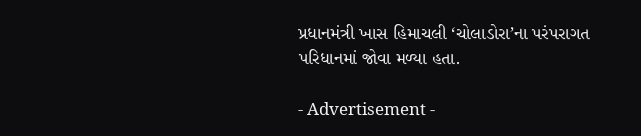પ્રધાનમંત્રી ખાસ હિમાચલી ‘ચોલાડોરા’ના પરંપરાગત પરિધાનમાં જોવા મળ્યા હતા.

- Advertisement -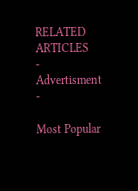RELATED ARTICLES
- Advertisment -

Most Popular